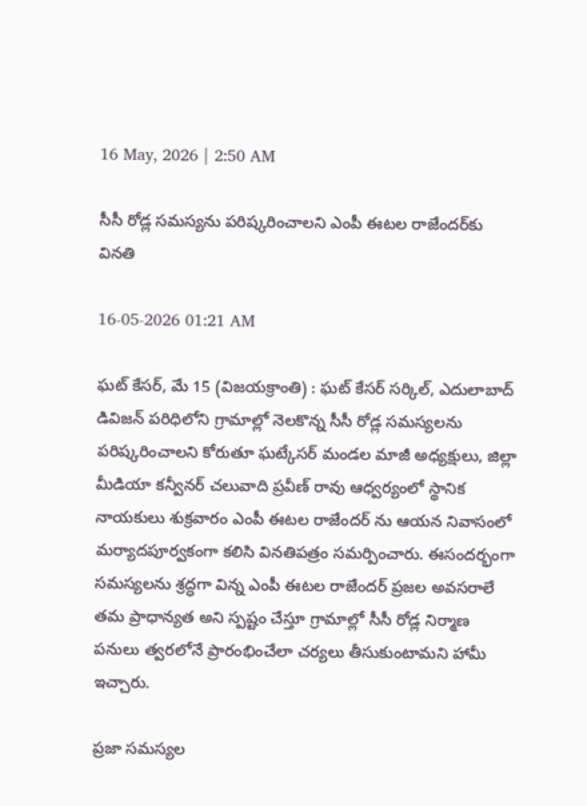16 May, 2026 | 2:50 AM

సీసీ రోడ్ల సమస్యను పరిష్కరించాలని ఎంపీ ఈటల రాజేందర్‌కు వినతి

16-05-2026 01:21 AM

ఘట్ కేసర్, మే 15 (విజయక్రాంతి) : ఘట్ కేసర్ సర్కిల్, ఎదులాబాద్ డివిజన్ పరిధిలోని గ్రామాల్లో నెలకొన్న సీసీ రోడ్ల సమస్యలను పరిష్కరించాలని కోరుతూ ఘట్కేసర్ మండల మాజీ అధ్యక్షులు, జిల్లా మీడియా కన్వీనర్ చలువాది ప్రవీణ్ రావు ఆధ్వర్యంలో స్థానిక నాయకులు శుక్రవారం ఎంపీ ఈటల రాజేందర్ ను ఆయన నివాసంలో మర్యాదపూర్వకంగా కలిసి వినతిపత్రం సమర్పించారు. ఈసందర్భంగా సమస్యలను శ్రద్ధగా విన్న ఎంపీ ఈటల రాజేందర్ ప్రజల అవసరాలే తమ ప్రాధాన్యత అని స్పష్టం చేస్తూ గ్రామాల్లో సీసీ రోడ్ల నిర్మాణ పనులు త్వరలోనే ప్రారంభించేలా చర్యలు తీసుకుంటామని హామీ ఇచ్చారు.

ప్రజా సమస్యల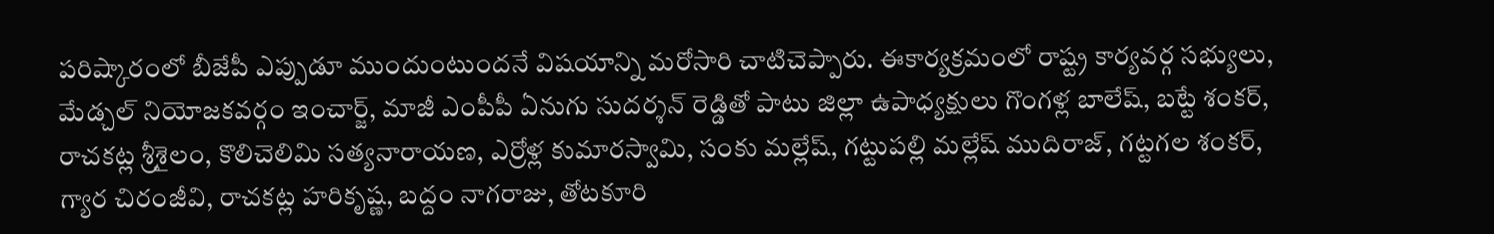పరిష్కారంలో బీజేపీ ఎప్పుడూ ముందుంటుందనే విషయాన్ని మరోసారి చాటిచెప్పారు. ఈకార్యక్రమంలో రాష్ట్ర కార్యవర్గ సభ్యులు, మేడ్చల్ నియోజకవర్గం ఇంచార్జ్, మాజీ ఎంపీపీ ఏనుగు సుదర్శన్ రెడ్డితో పాటు జిల్లా ఉపాధ్యక్షులు గొంగళ్ల బాలేష్, బట్టే శంకర్, రాచకట్ల శ్రీశైలం, కొలిచెలిమి సత్యనారాయణ, ఎర్రోళ్ల కుమారస్వామి, సంకు మల్లేష్, గట్టుపల్లి మల్లేష్ ముదిరాజ్, గట్టగల శంకర్, గ్యార చిరంజీవి, రాచకట్ల హరికృష్ణ, బద్దం నాగరాజు, తోటకూరి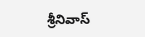శ్రీనివాస్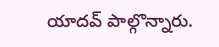యాదవ్ పాల్గొన్నారు.